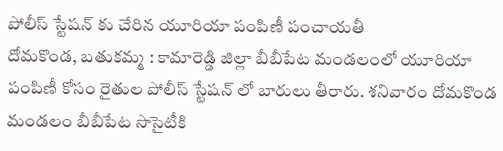పోలీస్ స్టేషన్ కు చేరిన యూరియా పంపిణీ పంచాయతీ
దోమకొండ, బతుకమ్మ : కామారెడ్డి జిల్లా బీబీపేట మండలంలో యూరియా పంపిణీ కోసం రైతుల పోలీస్ స్టేషన్ లో బారులు తీరారు. శనివారం దోమకొండ మండలం బీబీపేట సొసైటీకి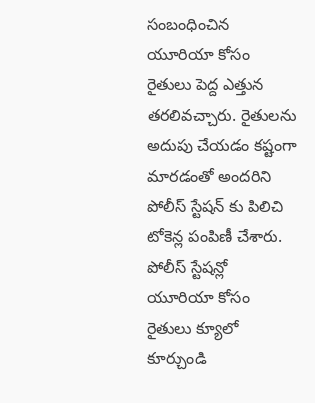సంబంధించిన యూరియా కోసం రైతులు పెద్ద ఎత్తున తరలివచ్చారు. రైతులను అదుపు చేయడం కష్టంగా మారడంతో అందరిని పోలీస్ స్టేషన్ కు పిలిచి టోకెన్ల పంపిణీ చేశారు. పోలీస్ స్టేషన్లో యూరియా కోసం రైతులు క్యూలో కూర్చుండి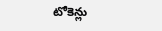టోకెన్లు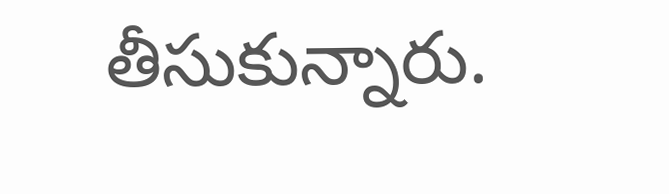తీసుకున్నారు.